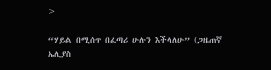>

“ሃይል በሚሰጥ በፈጣሪ ሁሉን እችላለሁ” (ጋዜጠኛ ኤሊያስ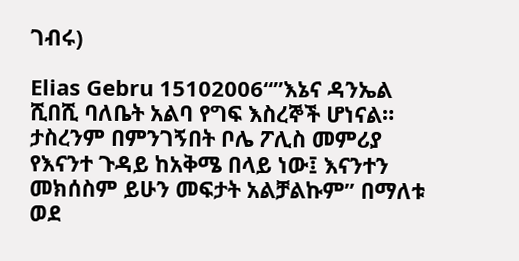ገብሩ)

Elias Gebru 15102006“”እኔና ዳንኤል ሺበሺ ባለቤት አልባ የግፍ እስረኞች ሆነናል። ታስረንም በምንገኝበት ቦሌ ፖሊስ መምሪያ የእናንተ ጉዳይ ከአቅሜ በላይ ነው፤ እናንተን መክሰስም ይሁን መፍታት አልቻልኩም” በማለቱ ወደ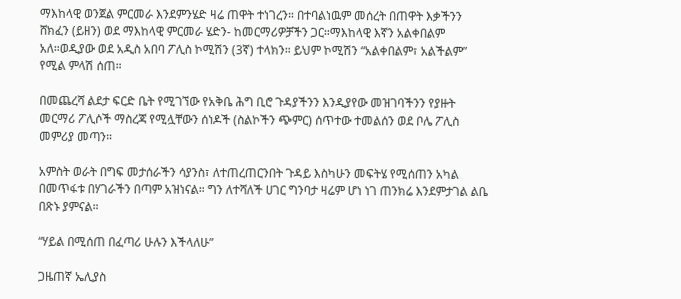ማእከላዊ ወንጀል ምርመራ እንደምንሄድ ዛሬ ጠዋት ተነገረን። በተባልነዉም መሰረት በጠዋት እቃችንን ሸክፈን (ይዘን) ወደ ማእከላዊ ምርመራ ሄድን- ከመርማሪዎቻችን ጋር።ማእከላዊ እኛን አልቀበልም አለ።ወዲያው ወደ አዲስ አበባ ፖሊስ ኮሚሽን (3ኛ) ተላክን። ይህም ኮሚሽን “አልቀበልም፣ አልችልም” የሚል ምላሽ ሰጠ።

በመጨረሻ ልደታ ፍርድ ቤት የሚገኘው የአቅቤ ሕግ ቢሮ ጉዳያችንን እንዲያየው መዝገባችንን የያዙት መርማሪ ፖሊሶች ማስረጃ የሚሏቸውን ሰነዶች (ስልኮችን ጭምር) ሰጥተው ተመልሰን ወደ ቦሌ ፖሊስ መምሪያ መጣን።

አምስት ወራት በግፍ መታሰራችን ሳያንስ፣ ለተጠረጠርንበት ጉዳይ እስካሁን መፍትሄ የሚሰጠን አካል በመጥፋቱ በሃገራችን በጣም አዝነናል። ግን ለተሻለች ሀገር ግንባታ ዛሬም ሆነ ነገ ጠንክሬ እንደምታገል ልቤ በጽኑ ያምናል።

“ሃይል በሚሰጠ በፈጣሪ ሁሉን እችላለሁ”

ጋዜጠኛ ኤሊያስ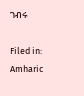ገብሩ

Filed in: Amharic